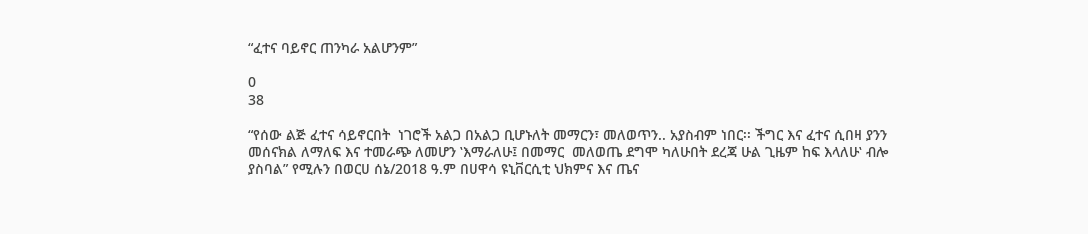“ፈተና ባይኖር ጠንካራ አልሆንም”

0
38

“የሰው ልጅ ፈተና ሳይኖርበት  ነገሮች አልጋ በአልጋ ቢሆኑለት መማርን፣ መለወጥን.. አያስብም ነበር፡፡ ችግር እና ፈተና ሲበዛ ያንን መሰናክል ለማለፍ እና ተመራጭ ለመሆን ʽእማራለሁ፤ በመማር  መለወጤ ደግሞ ካለሁበት ደረጃ ሁል ጊዜም ከፍ እላለሁʽ ብሎ ያስባል” የሚሉን በወርሀ ሰኔ/2018 ዓ.ም በሀዋሳ ዩኒቨርሲቲ ህክምና እና ጤና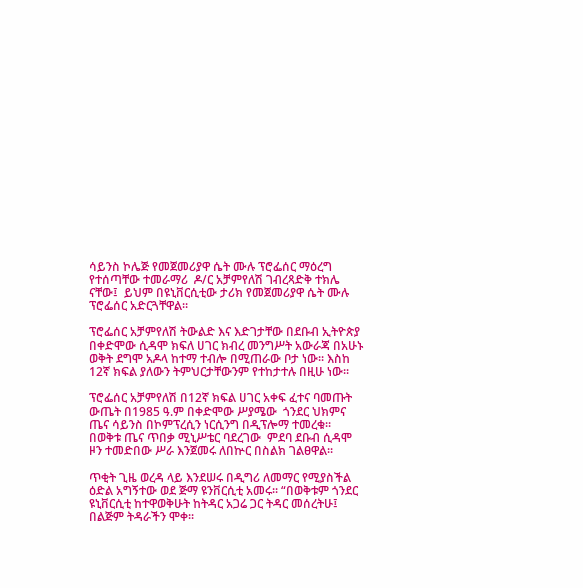ሳይንስ ኮሌጅ የመጀመሪያዋ ሴት ሙሉ ፕሮፌሰር ማዕረግ የተሰጣቸው ተመራማሪ  ዶ/ር አቻምየለሽ ገብረጻድቅ ተክሌ ናቸው፤  ይህም በዩኒቨርሲቲው ታሪክ የመጀመሪያዋ ሴት ሙሉ ፕሮፌሰር አድርጓቸዋል።

ፕሮፌሰር አቻምየለሽ ትውልድ እና እድገታቸው በደቡብ ኢትዮጵያ በቀድሞው ሲዳሞ ክፍለ ሀገር ክብረ መንግሥት አውራጃ በአሁኑ ወቅት ደግሞ አዶላ ከተማ ተብሎ በሚጠራው ቦታ ነው፡፡ እስከ  12ኛ ክፍል ያለውን ትምህርታቸውንም የተከታተሉ በዚሁ ነው፡፡

ፕሮፌሰር አቻምየለሽ በ12ኛ ክፍል ሀገር አቀፍ ፈተና ባመጡት ውጤት በ1985 ዓ.ም በቀድሞው ሥያሜው  ጎንደር ህክምና ጤና ሳይንስ በኮምፕረሲን ነርሲንግ በዲፕሎማ ተመረቁ፡፡ በወቅቱ ጤና ጥበቃ ሚኒሥቴር ባደረገው  ምደባ ደቡብ ሲዳሞ ዞን ተመድበው ሥራ እንጀመሩ ለበኵር በስልክ ገልፀዋል፡፡

ጥቂት ጊዜ ወረዳ ላይ እንደሠሩ በዲግሪ ለመማር የሚያስችል ዕድል አግኝተው ወደ ጅማ ዩንቨርሲቲ አመሩ፡፡ “በወቅቱም ጎንደር ዩኒቨርሲቲ ከተዋወቅሁት ከትዳር አጋሬ ጋር ትዳር መሰረትሁ፤ በልጅም ትዳራችን ሞቀ፡፡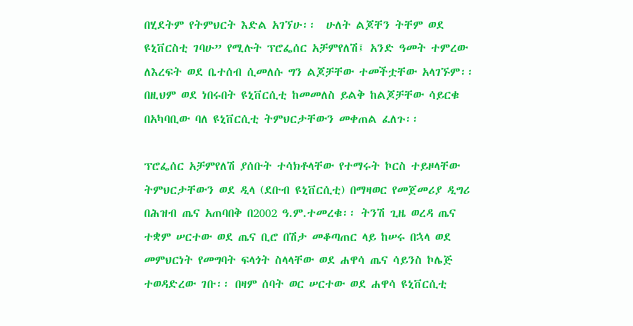በሂደትም የትምህርት እድል አገኘሁ፡፡  ሁለት ልጆቸን ትቸም ወደ ዩኒቨርስቲ ገባሁ” የሚሉት ፕሮፌሰር አቻምየለሽ፤ አንድ ዓመት ተምረው ለእረፍት ወደ ቤተሰብ ሲመለሱ ግን ልጆቻቸው ተመችቷቸው አላገኙም፡፡በዚህም ወደ ነበሩበት ዩኒቨርሲቲ ከመመለስ ይልቅ ከልጆቻቸው ሳይርቁ በአካባቢው ባለ ዩኒቨርሲቲ ትምህርታቸውን መቀጠል ፈለጉ፡፡

ፕሮፌሰር አቻምየለሽ ያሰቡት ተሳክቶላቸው የተማሩት ኮርስ ተይዞላቸው ትምህርታቸውን ወደ ዲላ (ደቡብ ዩኒቨርሲቲ) በማዛወር የመጀመሪያ ዲግሪ በሕዝብ ጤና አጠባበቅ በ2002 ዓ.ም.ተመረቁ፡፡ ትንሽ ጊዜ ወረዳ ጤና ተቋም ሠርተው ወደ ጤና ቢሮ በሽታ መቆጣጠር ላይ ከሠሩ በኋላ ወደ መምህርነት የመግባት ፍላጎት ስላላቸው ወደ ሐዋሳ ጤና ሳይንስ ኮሌጅ ተወዳድረው ገቡ፡፡ በዛም ሰባት ወር ሠርተው ወደ ሐዋሳ ዩኒቨርሲቲ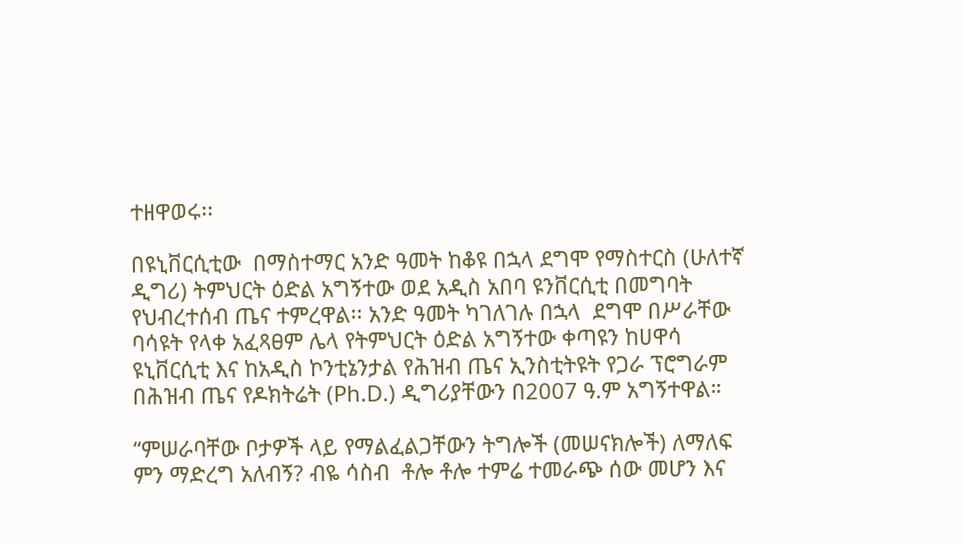ተዘዋወሩ፡፡

በዩኒቨርሲቲው  በማስተማር አንድ ዓመት ከቆዩ በኋላ ደግሞ የማስተርስ (ሁለተኛ ዲግሪ) ትምህርት ዕድል አግኝተው ወደ አዲስ አበባ ዩንቨርሲቲ በመግባት የህብረተሰብ ጤና ተምረዋል፡፡ አንድ ዓመት ካገለገሉ በኋላ  ደግሞ በሥራቸው ባሳዩት የላቀ አፈጻፀም ሌላ የትምህርት ዕድል አግኝተው ቀጣዩን ከሀዋሳ ዩኒቨርሲቲ እና ከአዲስ ኮንቲኔንታል የሕዝብ ጤና ኢንስቲትዩት የጋራ ፕሮግራም በሕዝብ ጤና የዶክትሬት (Ph.D.) ዲግሪያቸውን በ2007 ዓ.ም አግኝተዋል።

“ምሠራባቸው ቦታዎች ላይ የማልፈልጋቸውን ትግሎች (መሠናክሎች) ለማለፍ ምን ማድረግ አለብኝ? ብዬ ሳስብ  ቶሎ ቶሎ ተምሬ ተመራጭ ሰው መሆን እና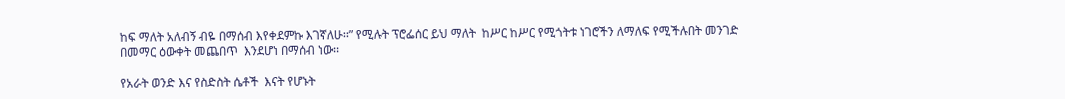ከፍ ማለት አለብኝ ብዬ በማሰብ እየቀደምኩ እገኛለሁ፡፡” የሚሉት ፕሮፌሰር ይህ ማለት  ከሥር ከሥር የሚጎትቱ ነገሮችን ለማለፍ የሚችሉበት መንገድ በመማር ዕውቀት መጨበጥ  እንደሆነ በማሰብ ነው፡፡

የአራት ወንድ እና የስድስት ሴቶች  እናት የሆኑት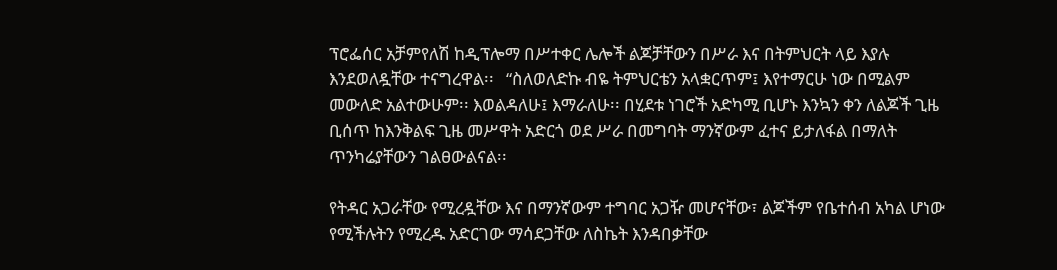ፕሮፌሰር አቻምየለሽ ከዲፕሎማ በሥተቀር ሌሎች ልጆቻቸውን በሥራ እና በትምህርት ላይ እያሉ እንደወለዷቸው ተናግረዋል፡፡   “ስለወለድኩ ብዬ ትምህርቴን አላቋርጥም፤ እየተማርሁ ነው በሚልም መውለድ አልተውሁም፡፡ እወልዳለሁ፤ እማራለሁ፡፡ በሂደቱ ነገሮች አድካሚ ቢሆኑ እንኳን ቀን ለልጆች ጊዜ ቢሰጥ ከእንቅልፍ ጊዜ መሥዋት አድርጎ ወደ ሥራ በመግባት ማንኛውም ፈተና ይታለፋል በማለት ጥንካሬያቸውን ገልፀውልናል፡፡

የትዳር አጋራቸው የሚረዷቸው እና በማንኛውም ተግባር አጋዥ መሆናቸው፣ ልጆችም የቤተሰብ አካል ሆነው የሚችሉትን የሚረዱ አድርገው ማሳደጋቸው ለስኬት እንዳበቃቸው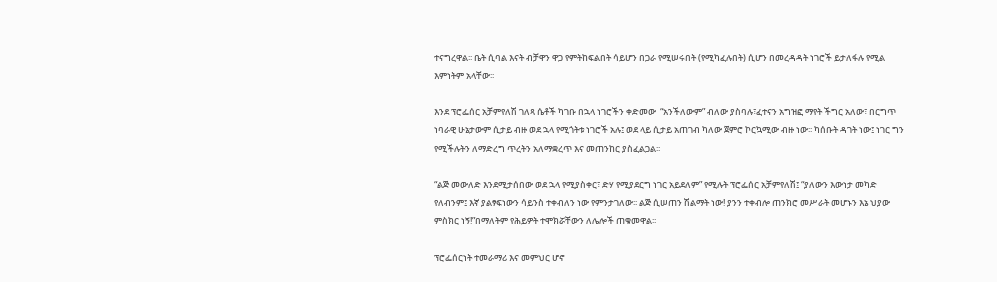ተናግረዋል፡፡ ቤት ሲባል እናት ብቻዋን ዋጋ የምትከፍልበት ሳይሆን በጋራ የሚሠሩበት (የሚካፈሉበት) ሲሆን በመረዳዳት ነገሮች ይታለፋሉ የሚል እምነትም አላቸው፡፡

እንደ ፕሮፌሰር አቻምየለሽ ገለጻ ሴቶች ካገቡ በኋላ ነገሮችን ቀድመው  “አንችለውም” ብለው ያስባሉ፣ፈተናን አግዝፎ ማየት ችግር አለው፣ በርግጥ ነባራዊ ሁኔታውም ሲታይ ብዙ ወደ ኋላ የሚጎትቱ ነገሮች አሉ፤ ወደ ላይ ሲታይ አጠገብ ካለው ጀምሮ ኮርኳሚው ብዙ ነው፡፡ ካሰቡት ዳገት ነው፤ ነገር ግን የሚችሉትን ለማድረግ ጥረትን አለማቋረጥ እና መጠንከር ያስፈልጋል፡፡

“ልጅ መውለድ እንደሚታሰበው ወደ ኋላ የሚያስቀር፣ ድሃ የሚያደርግ ነገር አይደለም” የሚሉት ፕሮፌሰር አቻምየለሽ፤ “ያለውን እውነታ መካድ የለብንም፤ እኛ ያልፃፍነውን ሳይንስ ተቀብለን ነው የምንታገለው፡፡ ልጅ ሲሠጠን ሽልማት ነው! ያንን ተቀብሎ ጠንክሮ መሥራት መሆኑን እኔ ህያው ምስክር ነኝ!”በማለትም የሕይዎት ተሞክሯቸውን ለሌሎች ጠቁመዋል፡፡

ፕሮፌሰርነት ተመራማሪ እና መምህር ሆኖ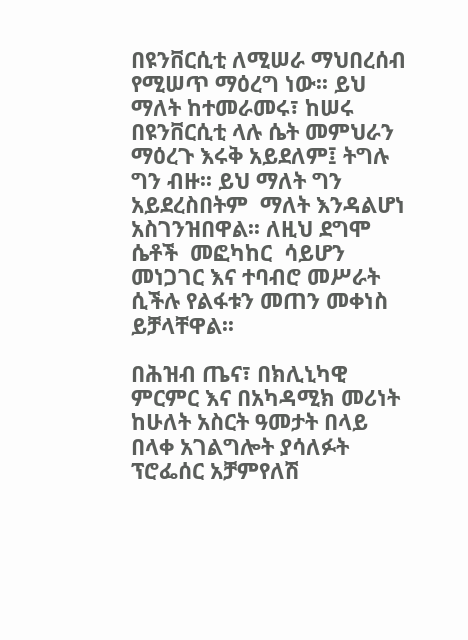በዩንቨርሲቲ ለሚሠራ ማህበረሰብ የሚሠጥ ማዕረግ ነው፡፡ ይህ ማለት ከተመራመሩ፣ ከሠሩ በዩንቨርሲቲ ላሉ ሴት መምህራን ማዕረጉ እሩቅ አይደለም፤ ትግሉ ግን ብዙ፡፡ ይህ ማለት ግን  አይደረስበትም  ማለት እንዳልሆነ አስገንዝበዋል፡፡ ለዚህ ደግሞ ሴቶች  መፎካከር  ሳይሆን መነጋገር እና ተባብሮ መሥራት ሲችሉ የልፋቱን መጠን መቀነስ ይቻላቸዋል፡፡

በሕዝብ ጤና፣ በክሊኒካዊ ምርምር እና በአካዳሚክ መሪነት ከሁለት አስርት ዓመታት በላይ በላቀ አገልግሎት ያሳለፉት ፕሮፌሰር አቻምየለሽ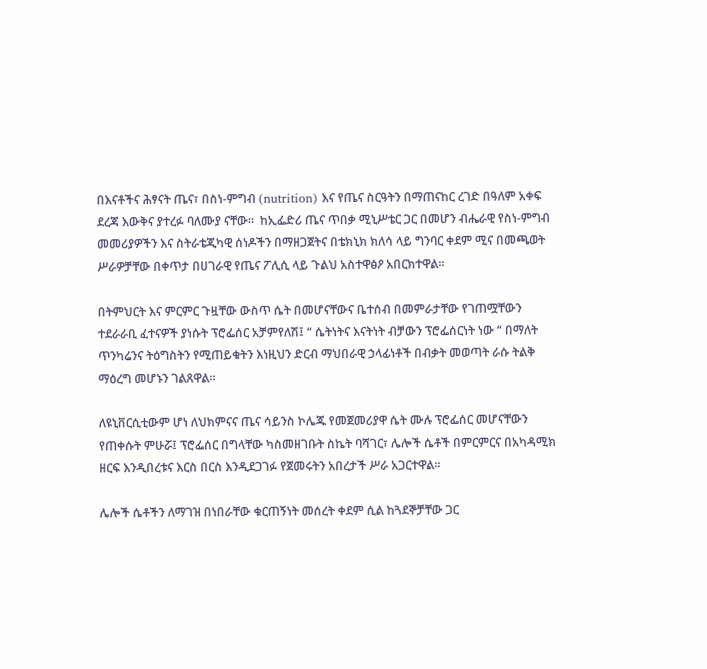በእናቶችና ሕፃናት ጤና፣ በስነ-ምግብ (nutrition) እና የጤና ስርዓትን በማጠናከር ረገድ በዓለም አቀፍ ደረጃ እውቅና ያተረፉ ባለሙያ ናቸው።  ከኢፌድሪ ጤና ጥበቃ ሚኒሥቴር ጋር በመሆን ብሔራዊ የስነ-ምግብ መመሪያዎችን እና ስትራቴጂካዊ ሰነዶችን በማዘጋጀትና በቴክኒክ ክለሳ ላይ ግንባር ቀደም ሚና በመጫወት ሥራዎቻቸው በቀጥታ በሀገራዊ የጤና ፖሊሲ ላይ ጉልህ አስተዋፅዖ አበርክተዋል።

በትምህርት እና ምርምር ጉዟቸው ውስጥ ሴት በመሆናቸውና ቤተሰብ በመምራታቸው የገጠሟቸውን ተደራራቢ ፈተናዎች ያነሱት ፕሮፌሰር አቻምየለሽ፤ “ ሴትነትና እናትነት ብቻውን ፕሮፌሰርነት ነው “ በማለት ጥንካሬንና ትዕግስትን የሚጠይቁትን እነዚህን ድርብ ማህበራዊ ኃላፊነቶች በብቃት መወጣት ራሱ ትልቅ ማዕረግ መሆኑን ገልጸዋል።

ለዩኒቨርሲቲውም ሆነ ለህክምናና ጤና ሳይንስ ኮሌጁ የመጀመሪያዋ ሴት ሙሉ ፕሮፌሰር መሆናቸውን የጠቀሱት ምሁሯ፤ ፕሮፌሰር በግላቸው ካስመዘገቡት ስኬት ባሻገር፣ ሌሎች ሴቶች በምርምርና በአካዳሚክ ዘርፍ እንዲበረቱና እርስ በርስ እንዲደጋገፉ የጀመሩትን አበረታች ሥራ አጋርተዋል።

ሌሎች ሴቶችን ለማገዝ በነበራቸው ቁርጠኝነት መሰረት ቀደም ሲል ከጓደኞቻቸው ጋር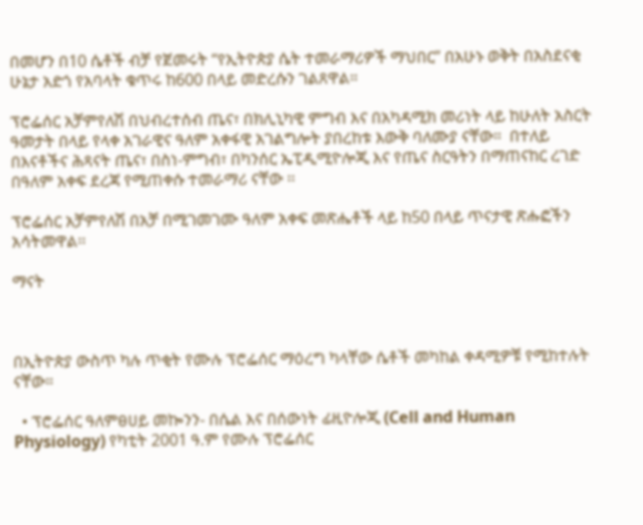በመሆን በ10 ሴቶች ብቻ የጀመሩት “የኢትዮጵያ ሴት ተመራማሪዎች ማህበር” በአሁኑ ወቅት በአስደናቂ ሁኔታ አድጎ የአባላት ቁጥሩ ከ600 በላይ መድረሱን ገልጸዋል።

ፕሮፌሰር አቻምየለሽ በህብረተሰብ ጤና፣ በክሊኒካዊ ምግብ እና በአካዳሚክ መሪነት ላይ ከሁለት አስርት ዓመታት በላይ የላቀ አገራዊና ዓለም አቀፋዊ አገልግሎት ያበረከቱ እውቅ ባለሙያ ናቸው።  በተለይ በእናቶችና ሕጻናት ጤና፣ በስነ-ምግብ፣ በካንሰር ኤፒዲሚዮሎጂ እና የጤና ስርዓትን በማጠናከር ረገድ በዓለም አቀፍ ደረጃ የሚጠቀሱ ተመራማሪ ናቸው ፡፡

ፕሮፌሰር አቻምየለሽ በአቻ በሚገመገሙ ዓለም አቀፍ መጽሔቶች ላይ ከ50 በላይ ጥናታዊ ጽሑፎችን አሳትመዋል፡፡

ማናት



በኢትዮጵያ ውስጥ ካሉ ጥቂት የሙሉ ፕሮፌሰር ማዕረግ ካላቸው ሴቶች መካከል ቀዳሚዎቹ የሚከተሉት ናቸው።

  • ፕሮፌሰር ዓለምፀሀይ መኰንን- በሴል እና በሰውነት ፊዚዮሎጂ (Cell and Human Physiology) የካቲት 2001 ዓ.ም የሙሉ ፕሮፌሰር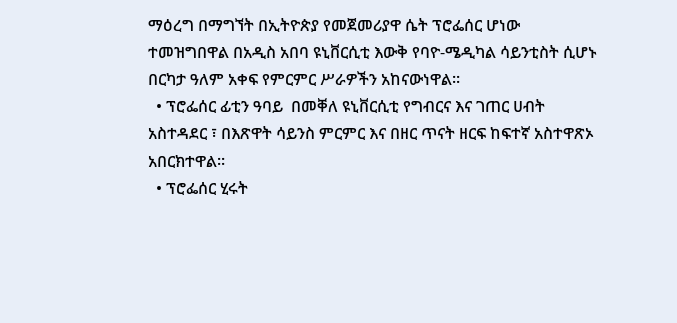ማዕረግ በማግኘት በኢትዮጵያ የመጀመሪያዋ ሴት ፕሮፌሰር ሆነው ተመዝግበዋል በአዲስ አበባ ዩኒቨርሲቲ እውቅ የባዮ-ሜዲካል ሳይንቲስት ሲሆኑ በርካታ ዓለም አቀፍ የምርምር ሥራዎችን አከናውነዋል፡፡
  • ፕሮፌሰር ፊቲን ዓባይ  በመቐለ ዩኒቨርሲቲ የግብርና እና ገጠር ሀብት አስተዳደር ፣ በእጽዋት ሳይንስ ምርምር እና በዘር ጥናት ዘርፍ ከፍተኛ አስተዋጽኦ አበርክተዋል፡፡
  • ፕሮፌሰር ሂሩት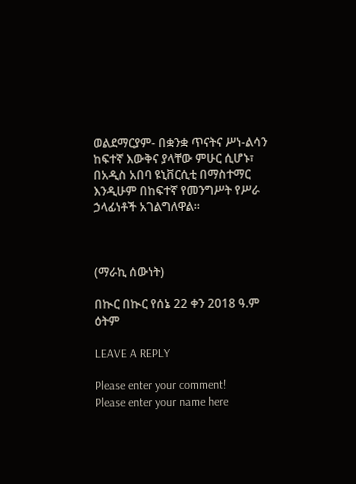ወልደማርያም- በቋንቋ ጥናትና ሥነ-ልሳን ከፍተኛ እውቅና ያላቸው ምሁር ሲሆኑ፣ በአዲስ አበባ ዩኒቨርሲቲ በማስተማር እንዲሁም በከፍተኛ የመንግሥት የሥራ ኃላፊነቶች አገልግለዋል።



(ማራኪ ሰውነት)

በኲር በኲር የሰኔ 22 ቀን 2018 ዓ.ም ዕትም

LEAVE A REPLY

Please enter your comment!
Please enter your name here